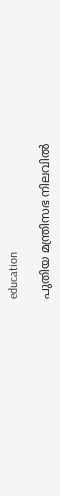education

പുതിയ മന്ത്രിസഭ നിലവിൽ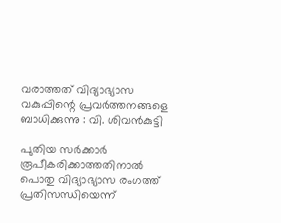വരാത്തത് വിദ്യാഭ്യാസ വകുപ്പിന്റെ പ്രവർത്തനങ്ങളെ ബാധിക്കുന്നു : വി. ശിവൻകുട്ടി

പുതിയ സര്‍ക്കാര്‍ രൂപീകരിക്കാത്തതിനാല്‍ പൊതു വിദ്യാഭ്യാസ രംഗത്ത് പ്രതിസന്ധിയെന്ന്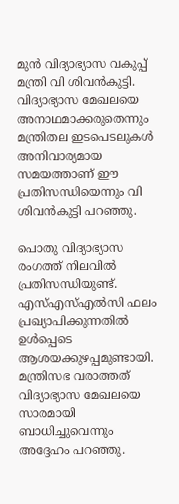മുന്‍ വിദ്യാഭ്യാസ വകുപ്പ് മന്ത്രി വി ശിവന്‍കുട്ടി. വിദ്യാഭ്യാസ മേഖലയെ അനാഥമാക്കരുതെന്നും മന്ത്രിതല ഇടപെടലുകള്‍ അനിവാര്യമായ സമയത്താണ് ഈ പ്രതിസന്ധിയെന്നും വി ശിവന്‍കുട്ടി പറഞ്ഞു.

പൊതു വിദ്യാഭ്യാസ രംഗത്ത് നിലവില്‍ പ്രതിസന്ധിയുണ്ട്. എസ്എസ്എല്‍സി ഫലം പ്രഖ്യാപിക്കുന്നതില്‍ ഉള്‍പ്പെടെ ആശയക്കുഴപ്പമുണ്ടായി. മന്ത്രിസഭ വരാത്തത് വിദ്യാഭ്യാസ മേഖലയെ സാരമായി ബാധിച്ചുവെന്നും അദ്ദേഹം പറഞ്ഞു.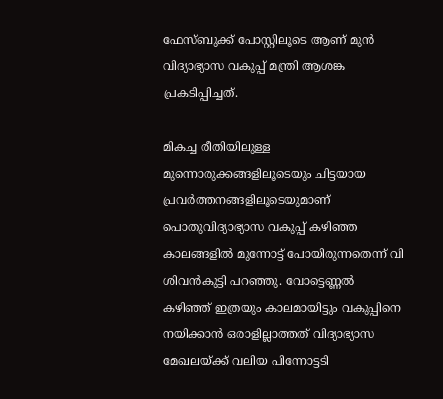ഫേസ്ബുക്ക് പോസ്റ്റിലൂടെ ആണ് മുന്‍ വിദ്യാഭ്യാസ വകുപ്പ് മന്ത്രി ആശങ്ക പ്രകടിപ്പിച്ചത്.

മികച്ച രീതിയിലുള്ള മുന്നൊരുക്കങ്ങളിലൂടെയും ചിട്ടയായ പ്രവര്‍ത്തനങ്ങളിലൂടെയുമാണ് പൊതുവിദ്യാഭ്യാസ വകുപ്പ് കഴിഞ്ഞ കാലങ്ങളില്‍ മുന്നോട്ട് പോയിരുന്നതെന്ന് വി ശിവന്‍കുട്ടി പറഞ്ഞു. വോട്ടെണ്ണല്‍ കഴിഞ്ഞ് ഇത്രയും കാലമായിട്ടും വകുപ്പിനെ നയിക്കാന്‍ ഒരാളില്ലാത്തത് വിദ്യാഭ്യാസ മേഖലയ്ക്ക് വലിയ പിന്നോട്ടടി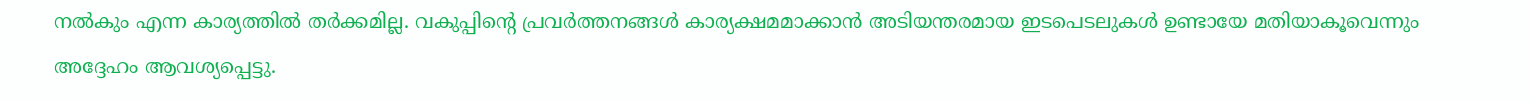നല്‍കും എന്ന കാര്യത്തില്‍ തര്‍ക്കമില്ല. വകുപ്പിന്റെ പ്രവര്‍ത്തനങ്ങള്‍ കാര്യക്ഷമമാക്കാന്‍ അടിയന്തരമായ ഇടപെടലുകള്‍ ഉണ്ടായേ മതിയാകൂവെന്നും അദ്ദേഹം ആവശ്യപ്പെട്ടു.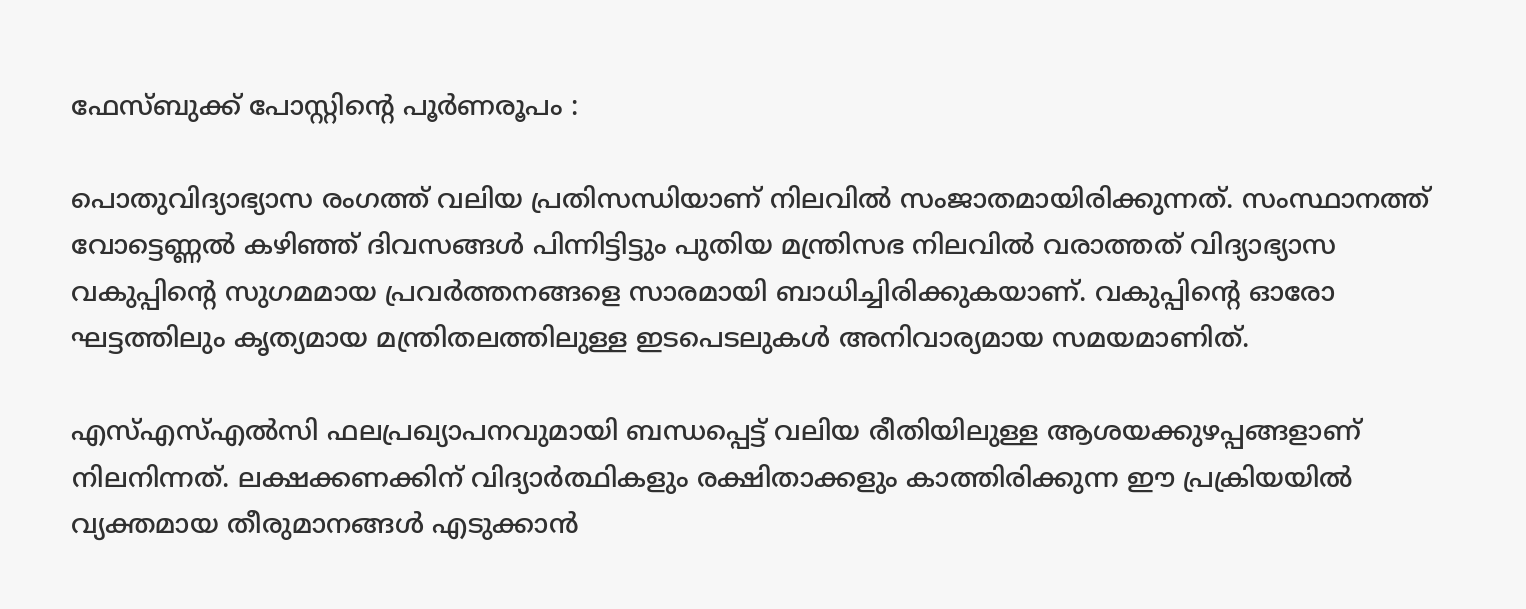ഫേസ്ബുക്ക് പോസ്റ്റിന്റെ പൂര്‍ണരൂപം :

പൊതുവിദ്യാഭ്യാസ രംഗത്ത് വലിയ പ്രതിസന്ധിയാണ് നിലവില്‍ സംജാതമായിരിക്കുന്നത്. സംസ്ഥാനത്ത് വോട്ടെണ്ണല്‍ കഴിഞ്ഞ് ദിവസങ്ങള്‍ പിന്നിട്ടിട്ടും പുതിയ മന്ത്രിസഭ നിലവില്‍ വരാത്തത് വിദ്യാഭ്യാസ വകുപ്പിന്റെ സുഗമമായ പ്രവര്‍ത്തനങ്ങളെ സാരമായി ബാധിച്ചിരിക്കുകയാണ്. വകുപ്പിന്റെ ഓരോ ഘട്ടത്തിലും കൃത്യമായ മന്ത്രിതലത്തിലുള്ള ഇടപെടലുകള്‍ അനിവാര്യമായ സമയമാണിത്.

എസ്എസ്എല്‍സി ഫലപ്രഖ്യാപനവുമായി ബന്ധപ്പെട്ട് വലിയ രീതിയിലുള്ള ആശയക്കുഴപ്പങ്ങളാണ് നിലനിന്നത്. ലക്ഷക്കണക്കിന് വിദ്യാര്‍ത്ഥികളും രക്ഷിതാക്കളും കാത്തിരിക്കുന്ന ഈ പ്രക്രിയയില്‍ വ്യക്തമായ തീരുമാനങ്ങള്‍ എടുക്കാന്‍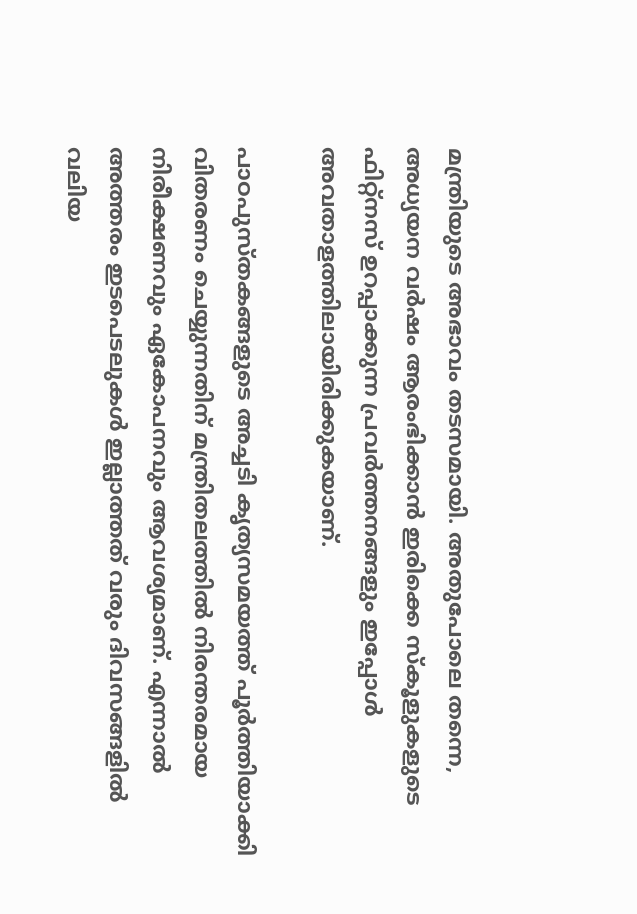മന്ത്രിയുടെ അഭാവം തടസമായി. അതുപോലെ തന്നെ, അധ്യയന വര്‍ഷം ആരംഭിക്കാന്‍ ഇരിക്കെ സ്‌കൂളുകളുടെ ഫിറ്റ്‌നസ് ഉറപ്പാക്കുന്ന പ്രവര്‍ത്തനങ്ങളും ഇപ്പോള്‍ അവതാളത്തിലായിരിക്കുകയാണ്.

പാഠപുസ്തകങ്ങളുടെ അച്ചടി കൃത്യസമയത്ത് പൂര്‍ത്തിയാക്കി വിതരണം ചെയ്യുന്നതിന് മന്ത്രിതലത്തില്‍ നിരന്തരമായ നിരീക്ഷണവും ഏകോപനവും ആവശ്യമാണ്. എന്നാല്‍ അത്തരം ഇടപെടലുകള്‍ ഇല്ലാത്തത് വരും ദിവസങ്ങളില്‍ വലിയ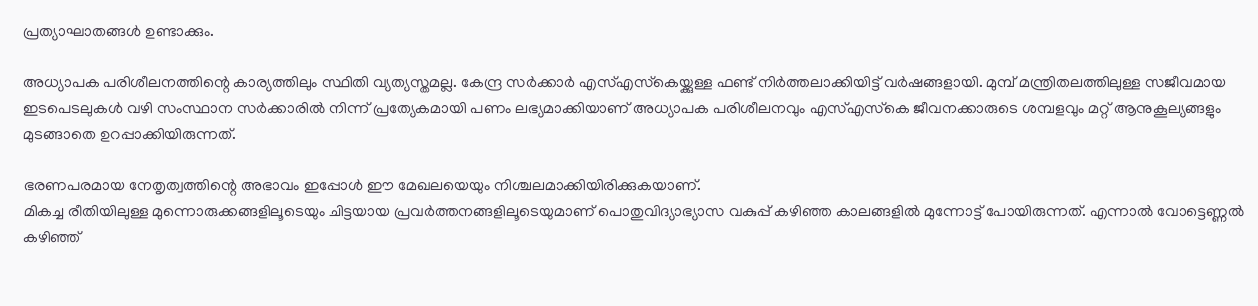പ്രത്യാഘാതങ്ങള്‍ ഉണ്ടാക്കും.

അധ്യാപക പരിശീലനത്തിന്റെ കാര്യത്തിലും സ്ഥിതി വ്യത്യസ്തമല്ല. കേന്ദ്ര സര്‍ക്കാര്‍ എസ്എസ്‌കെയ്ക്കുള്ള ഫണ്ട് നിര്‍ത്തലാക്കിയിട്ട് വര്‍ഷങ്ങളായി. മുമ്പ് മന്ത്രിതലത്തിലുള്ള സജീവമായ ഇടപെടലുകള്‍ വഴി സംസ്ഥാന സര്‍ക്കാരില്‍ നിന്ന് പ്രത്യേകമായി പണം ലഭ്യമാക്കിയാണ് അധ്യാപക പരിശീലനവും എസ്എസ്‌കെ ജീവനക്കാരുടെ ശമ്പളവും മറ്റ് ആനുകൂല്യങ്ങളും മുടങ്ങാതെ ഉറപ്പാക്കിയിരുന്നത്.

ഭരണപരമായ നേതൃത്വത്തിന്റെ അഭാവം ഇപ്പോള്‍ ഈ മേഖലയെയും നിശ്ചലമാക്കിയിരിക്കുകയാണ്.
മികച്ച രീതിയിലുള്ള മുന്നൊരുക്കങ്ങളിലൂടെയും ചിട്ടയായ പ്രവര്‍ത്തനങ്ങളിലൂടെയുമാണ് പൊതുവിദ്യാഭ്യാസ വകുപ്പ് കഴിഞ്ഞ കാലങ്ങളില്‍ മുന്നോട്ട് പോയിരുന്നത്. എന്നാല്‍ വോട്ടെണ്ണല്‍ കഴിഞ്ഞ്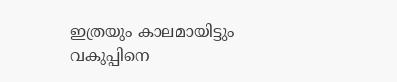ഇത്രയും കാലമായിട്ടും വകുപ്പിനെ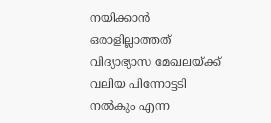നയിക്കാന്‍ ഒരാളില്ലാത്തത് വിദ്യാഭ്യാസ മേഖലയ്ക്ക് വലിയ പിന്നോട്ടടി നല്‍കും എന്ന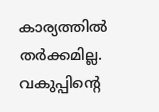കാര്യത്തില്‍ തര്‍ക്കമില്ല. വകുപ്പിന്റെ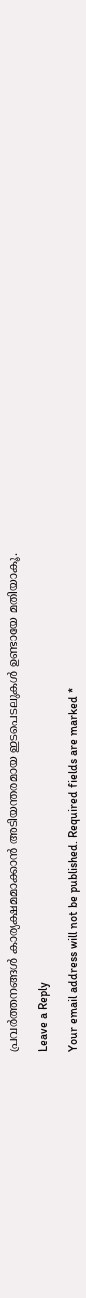പ്രവര്‍ത്തനങ്ങള്‍ കാര്യക്ഷമമാക്കാന്‍ അടിയന്തരമായ ഇടപെടലുകള്‍ ഉണ്ടായേ മതിയാകൂ.

Leave a Reply

Your email address will not be published. Required fields are marked *